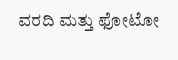ವರದಿ ಮತ್ತು ಫೋಟೋ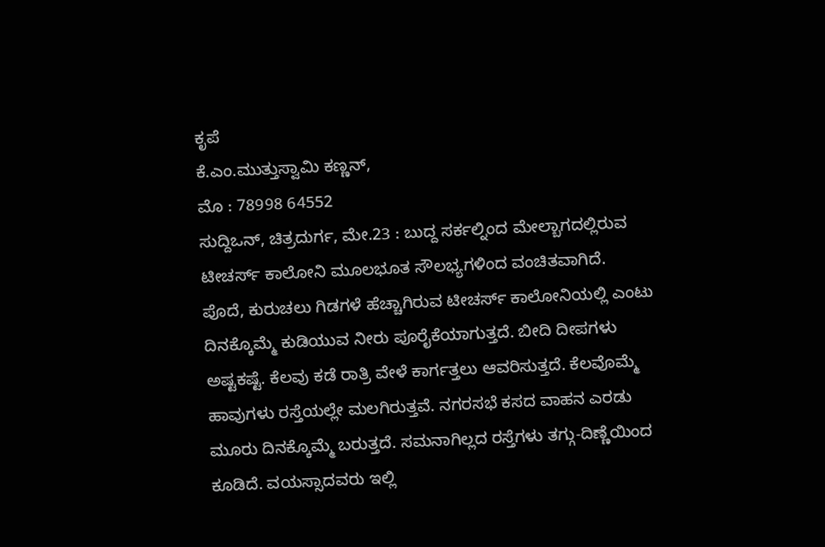ಕೃಪೆ
ಕೆ.ಎಂ.ಮುತ್ತುಸ್ವಾಮಿ ಕಣ್ಣನ್,
ಮೊ : 78998 64552
ಸುದ್ದಿಒನ್, ಚಿತ್ರದುರ್ಗ, ಮೇ.23 : ಬುದ್ದ ಸರ್ಕಲ್ನಿಂದ ಮೇಲ್ಬಾಗದಲ್ಲಿರುವ ಟೀಚರ್ಸ್ ಕಾಲೋನಿ ಮೂಲಭೂತ ಸೌಲಭ್ಯಗಳಿಂದ ವಂಚಿತವಾಗಿದೆ.
ಪೊದೆ, ಕುರುಚಲು ಗಿಡಗಳೆ ಹೆಚ್ಚಾಗಿರುವ ಟೀಚರ್ಸ್ ಕಾಲೋನಿಯಲ್ಲಿ ಎಂಟು ದಿನಕ್ಕೊಮ್ಮೆ ಕುಡಿಯುವ ನೀರು ಪೂರೈಕೆಯಾಗುತ್ತದೆ. ಬೀದಿ ದೀಪಗಳು ಅಷ್ಟಕಷ್ಟೆ. ಕೆಲವು ಕಡೆ ರಾತ್ರಿ ವೇಳೆ ಕಾರ್ಗತ್ತಲು ಆವರಿಸುತ್ತದೆ. ಕೆಲವೊಮ್ಮೆ ಹಾವುಗಳು ರಸ್ತೆಯಲ್ಲೇ ಮಲಗಿರುತ್ತವೆ. ನಗರಸಭೆ ಕಸದ ವಾಹನ ಎರಡು ಮೂರು ದಿನಕ್ಕೊಮ್ಮೆ ಬರುತ್ತದೆ. ಸಮನಾಗಿಲ್ಲದ ರಸ್ತೆಗಳು ತಗ್ಗು-ದಿಣ್ಣೆಯಿಂದ ಕೂಡಿದೆ. ವಯಸ್ಸಾದವರು ಇಲ್ಲಿ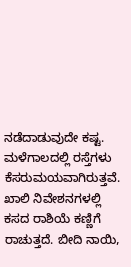ನಡೆದಾಡುವುದೇ ಕಷ್ಟ. ಮಳೆಗಾಲದಲ್ಲಿ ರಸ್ತೆಗಳು ಕೆಸರುಮಯವಾಗಿರುತ್ತವೆ.
ಖಾಲಿ ನಿವೇಶನಗಳಲ್ಲಿ ಕಸದ ರಾಶಿಯೆ ಕಣ್ಣಿಗೆ ರಾಚುತ್ತದೆ. ಬೀದಿ ನಾಯಿ,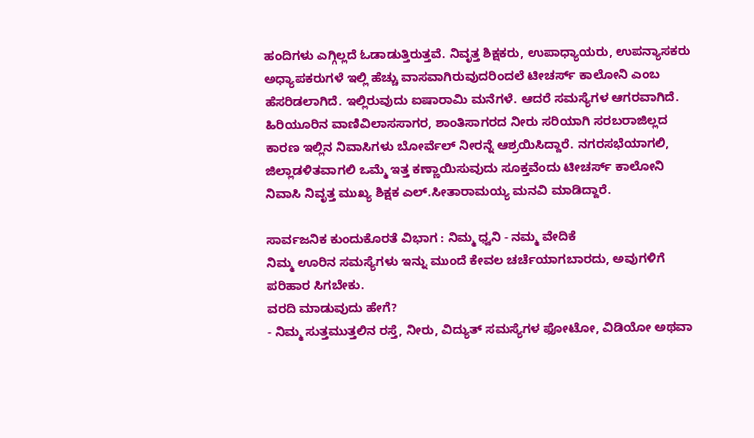ಹಂದಿಗಳು ಎಗ್ಗಿಲ್ಲದೆ ಓಡಾಡುತ್ತಿರುತ್ತವೆ. ನಿವೃತ್ತ ಶಿಕ್ಷಕರು, ಉಪಾಧ್ಯಾಯರು, ಉಪನ್ಯಾಸಕರು ಅಧ್ಯಾಪಕರುಗಳೆ ಇಲ್ಲಿ ಹೆಚ್ಚು ವಾಸವಾಗಿರುವುದರಿಂದಲೆ ಟೀಚರ್ಸ್ ಕಾಲೋನಿ ಎಂಬ ಹೆಸರಿಡಲಾಗಿದೆ. ಇಲ್ಲಿರುವುದು ಐಷಾರಾಮಿ ಮನೆಗಳೆ. ಆದರೆ ಸಮಸ್ಯೆಗಳ ಆಗರವಾಗಿದೆ. ಹಿರಿಯೂರಿನ ವಾಣಿವಿಲಾಸಸಾಗರ, ಶಾಂತಿಸಾಗರದ ನೀರು ಸರಿಯಾಗಿ ಸರಬರಾಜಿಲ್ಲದ ಕಾರಣ ಇಲ್ಲಿನ ನಿವಾಸಿಗಳು ಬೋರ್ವೆಲ್ ನೀರನ್ನೆ ಆಶ್ರಯಿಸಿದ್ದಾರೆ. ನಗರಸಭೆಯಾಗಲಿ, ಜಿಲ್ಲಾಡಳಿತವಾಗಲಿ ಒಮ್ಮೆ ಇತ್ತ ಕಣ್ಣಾಯಿಸುವುದು ಸೂಕ್ತವೆಂದು ಟೀಚರ್ಸ್ ಕಾಲೋನಿ ನಿವಾಸಿ ನಿವೃತ್ತ ಮುಖ್ಯ ಶಿಕ್ಷಕ ಎಲ್.ಸೀತಾರಾಮಯ್ಯ ಮನವಿ ಮಾಡಿದ್ದಾರೆ.

ಸಾರ್ವಜನಿಕ ಕುಂದುಕೊರತೆ ವಿಭಾಗ : ನಿಮ್ಮ ಧ್ವನಿ - ನಮ್ಮ ವೇದಿಕೆ
ನಿಮ್ಮ ಊರಿನ ಸಮಸ್ಯೆಗಳು ಇನ್ನು ಮುಂದೆ ಕೇವಲ ಚರ್ಚೆಯಾಗಬಾರದು, ಅವುಗಳಿಗೆ ಪರಿಹಾರ ಸಿಗಬೇಕು.
ವರದಿ ಮಾಡುವುದು ಹೇಗೆ?
- ನಿಮ್ಮ ಸುತ್ತಮುತ್ತಲಿನ ರಸ್ತೆ, ನೀರು, ವಿದ್ಯುತ್ ಸಮಸ್ಯೆಗಳ ಫೋಟೋ, ವಿಡಿಯೋ ಅಥವಾ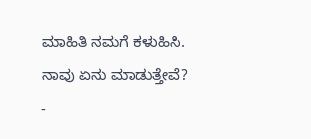ಮಾಹಿತಿ ನಮಗೆ ಕಳುಹಿಸಿ.
ನಾವು ಏನು ಮಾಡುತ್ತೇವೆ?
-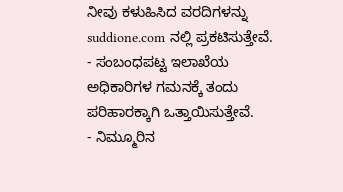ನೀವು ಕಳುಹಿಸಿದ ವರದಿಗಳನ್ನು suddione.com ನಲ್ಲಿ ಪ್ರಕಟಿಸುತ್ತೇವೆ.
- ಸಂಬಂಧಪಟ್ಟ ಇಲಾಖೆಯ ಅಧಿಕಾರಿಗಳ ಗಮನಕ್ಕೆ ತಂದು ಪರಿಹಾರಕ್ಕಾಗಿ ಒತ್ತಾಯಿಸುತ್ತೇವೆ.
- ನಿಮ್ಮೂರಿನ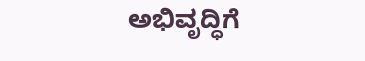ಅಭಿವೃದ್ಧಿಗೆ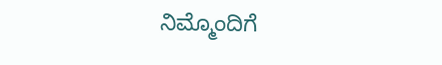ನಿಮ್ಮೊಂದಿಗೆ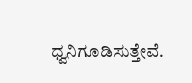ಧ್ವನಿಗೂಡಿಸುತ್ತೇವೆ.